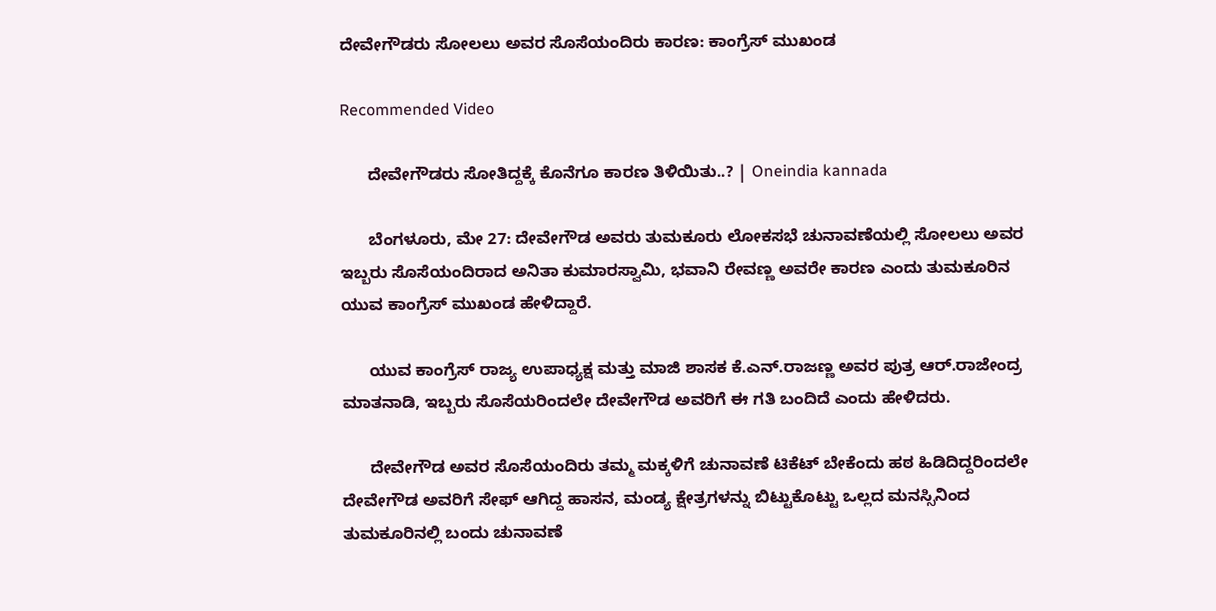ದೇವೇಗೌಡರು ಸೋಲಲು ಅವರ ಸೊಸೆಯಂದಿರು ಕಾರಣ: ಕಾಂಗ್ರೆಸ್ ಮುಖಂಡ

Recommended Video

      ದೇವೇಗೌಡರು ಸೋತಿದ್ದಕ್ಕೆ ಕೊನೆಗೂ ಕಾರಣ ತಿಳಿಯಿತು..? | Oneindia kannada

      ಬೆಂಗಳೂರು, ಮೇ 27: ದೇವೇಗೌಡ ಅವರು ತುಮಕೂರು ಲೋಕಸಭೆ ಚುನಾವಣೆಯಲ್ಲಿ ಸೋಲಲು ಅವರ ಇಬ್ಬರು ಸೊಸೆಯಂದಿರಾದ ಅನಿತಾ ಕುಮಾರಸ್ವಾಮಿ, ಭವಾನಿ ರೇವಣ್ಣ ಅವರೇ ಕಾರಣ ಎಂದು ತುಮಕೂರಿನ ಯುವ ಕಾಂಗ್ರೆಸ್ ಮುಖಂಡ ಹೇಳಿದ್ದಾರೆ.

      ಯುವ ಕಾಂಗ್ರೆಸ್ ರಾಜ್ಯ ಉಪಾಧ್ಯಕ್ಷ ಮತ್ತು ಮಾಜಿ ಶಾಸಕ ಕೆ.ಎನ್.ರಾಜಣ್ಣ ಅವರ ಪುತ್ರ ಆರ್.ರಾಜೇಂದ್ರ ಮಾತನಾಡಿ, ಇಬ್ಬರು ಸೊಸೆಯರಿಂದಲೇ ದೇವೇಗೌಡ ಅವರಿಗೆ ಈ ಗತಿ ಬಂದಿದೆ ಎಂದು ಹೇಳಿದರು.

      ದೇವೇಗೌಡ ಅವರ ಸೊಸೆಯಂದಿರು ತಮ್ಮ ಮಕ್ಕಳಿಗೆ ಚುನಾವಣೆ ಟಿಕೆಟ್ ಬೇಕೆಂದು ಹಠ ಹಿಡಿದಿದ್ದರಿಂದಲೇ ದೇವೇಗೌಡ ಅವರಿಗೆ ಸೇಫ್ ಆಗಿದ್ದ ಹಾಸನ, ಮಂಡ್ಯ ಕ್ಷೇತ್ರಗಳನ್ನು ಬಿಟ್ಟುಕೊಟ್ಟು ಒಲ್ಲದ ಮನಸ್ಸಿನಿಂದ ತುಮಕೂರಿನಲ್ಲಿ ಬಂದು ಚುನಾವಣೆ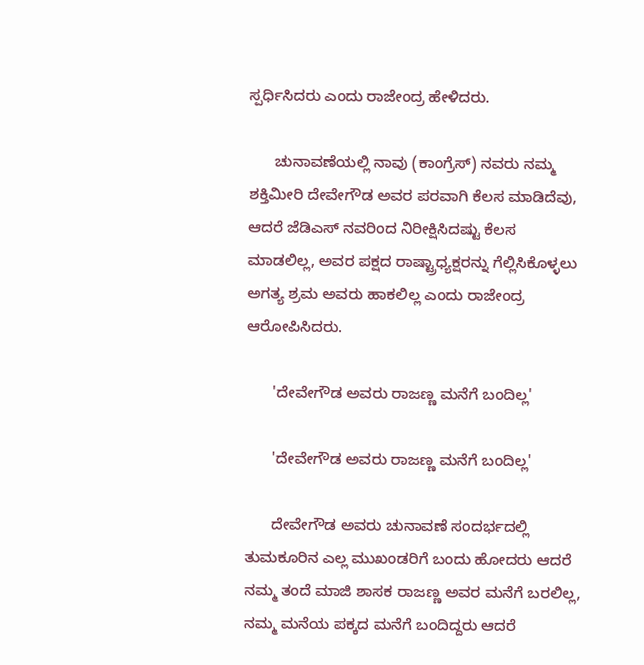ಸ್ಪರ್ಧಿಸಿದರು ಎಂದು ರಾಜೇಂದ್ರ ಹೇಳಿದರು.

      ಚುನಾವಣೆಯಲ್ಲಿ ನಾವು (ಕಾಂಗ್ರೆಸ್) ನವರು ನಮ್ಮ ಶಕ್ತಿಮೀರಿ ದೇವೇಗೌಡ ಅವರ ಪರವಾಗಿ ಕೆಲಸ ಮಾಡಿದೆವು, ಆದರೆ ಜೆಡಿಎಸ್‌ ನವರಿಂದ ನಿರೀಕ್ಷಿಸಿದಷ್ಟು ಕೆಲಸ ಮಾಡಲಿಲ್ಲ, ಅವರ ಪಕ್ಷದ ರಾಷ್ಟ್ರಾಧ್ಯಕ್ಷರನ್ನು ಗೆಲ್ಲಿಸಿಕೊಳ್ಳಲು ಅಗತ್ಯ ಶ್ರಮ ಅವರು ಹಾಕಲಿಲ್ಲ ಎಂದು ರಾಜೇಂದ್ರ ಆರೋಪಿಸಿದರು.

      'ದೇವೇಗೌಡ ಅವರು ರಾಜಣ್ಣ ಮನೆಗೆ ಬಂದಿಲ್ಲ'

      'ದೇವೇಗೌಡ ಅವರು ರಾಜಣ್ಣ ಮನೆಗೆ ಬಂದಿಲ್ಲ'

      ದೇವೇಗೌಡ ಅವರು ಚುನಾವಣೆ ಸಂದರ್ಭದಲ್ಲಿ ತುಮಕೂರಿನ ಎಲ್ಲ ಮುಖಂಡರಿಗೆ ಬಂದು ಹೋದರು ಆದರೆ ನಮ್ಮ ತಂದೆ ಮಾಜಿ ಶಾಸಕ ರಾಜಣ್ಣ ಅವರ ಮನೆಗೆ ಬರಲಿಲ್ಲ, ನಮ್ಮ ಮನೆಯ ಪಕ್ಕದ ಮನೆಗೆ ಬಂದಿದ್ದರು ಆದರೆ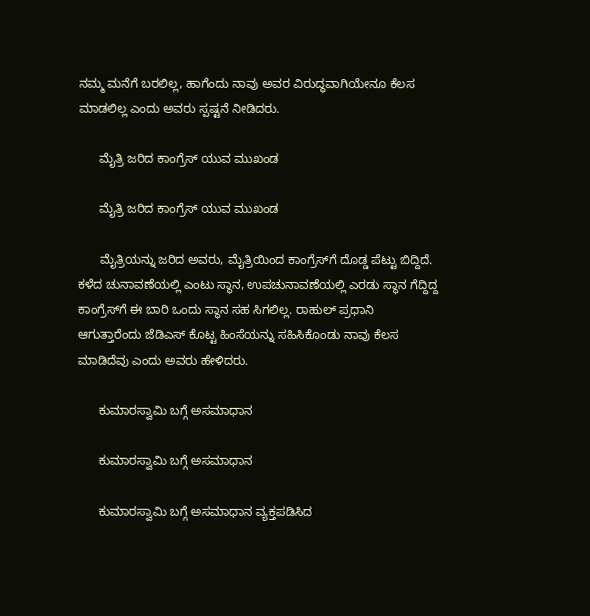ನಮ್ಮ ಮನೆಗೆ ಬರಲಿಲ್ಲ, ಹಾಗೆಂದು ನಾವು ಅವರ ವಿರುದ್ಧವಾಗಿಯೇನೂ ಕೆಲಸ ಮಾಡಲಿಲ್ಲ ಎಂದು ಅವರು ಸ್ಪಷ್ಟನೆ ನೀಡಿದರು.

      ಮೈತ್ರಿ ಜರಿದ ಕಾಂಗ್ರೆಸ್ ಯುವ ಮುಖಂಡ

      ಮೈತ್ರಿ ಜರಿದ ಕಾಂಗ್ರೆಸ್ ಯುವ ಮುಖಂಡ

      ಮೈತ್ರಿಯನ್ನು ಜರಿದ ಅವರು, ಮೈತ್ರಿಯಿಂದ ಕಾಂಗ್ರೆಸ್‌ಗೆ ದೊಡ್ಡ ಪೆಟ್ಟು ಬಿದ್ದಿದೆ. ಕಳೆದ ಚುನಾವಣೆಯಲ್ಲಿ ಎಂಟು ಸ್ಥಾನ, ಉಪಚುನಾವಣೆಯಲ್ಲಿ ಎರಡು ಸ್ಥಾನ ಗೆದ್ದಿದ್ದ ಕಾಂಗ್ರೆಸ್‌ಗೆ ಈ ಬಾರಿ ಒಂದು ಸ್ಥಾನ ಸಹ ಸಿಗಲಿಲ್ಲ. ರಾಹುಲ್ ಪ್ರಧಾನಿ ಆಗುತ್ತಾರೆಂದು ಜೆಡಿಎಸ್ ಕೊಟ್ಟ ಹಿಂಸೆಯನ್ನು ಸಹಿಸಿಕೊಂಡು ನಾವು ಕೆಲಸ ಮಾಡಿದೆವು ಎಂದು ಅವರು ಹೇಳಿದರು.

      ಕುಮಾರಸ್ವಾಮಿ ಬಗ್ಗೆ ಅಸಮಾಧಾನ

      ಕುಮಾರಸ್ವಾಮಿ ಬಗ್ಗೆ ಅಸಮಾಧಾನ

      ಕುಮಾರಸ್ವಾಮಿ ಬಗ್ಗೆ ಅಸಮಾಧಾನ ವ್ಯಕ್ತಪಡಿಸಿದ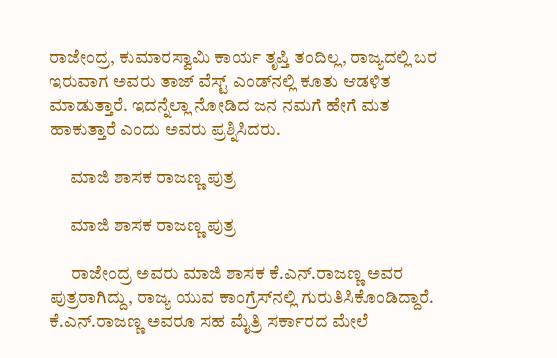ರಾಜೇಂದ್ರ, ಕುಮಾರಸ್ವಾಮಿ ಕಾರ್ಯ ತೃಪ್ತಿ ತಂದಿಲ್ಲ, ರಾಜ್ಯದಲ್ಲಿ ಬರ ಇರುವಾಗ ಅವರು ತಾಜ್ ವೆಸ್ಟ್ ಎಂಡ್‌ನಲ್ಲಿ ಕೂತು ಆಡಳಿತ ಮಾಡುತ್ತಾರೆ. ಇದನ್ನೆಲ್ಲಾ ನೋಡಿದ ಜನ ನಮಗೆ ಹೇಗೆ ಮತ ಹಾಕುತ್ತಾರೆ ಎಂದು ಅವರು ಪ್ರಶ್ನಿಸಿದರು.

      ಮಾಜಿ ಶಾಸಕ ರಾಜಣ್ಣ ಪುತ್ರ

      ಮಾಜಿ ಶಾಸಕ ರಾಜಣ್ಣ ಪುತ್ರ

      ರಾಜೇಂದ್ರ ಅವರು ಮಾಜಿ ಶಾಸಕ ಕೆ.ಎನ್.ರಾಜಣ್ಣ ಅವರ ಪುತ್ರರಾಗಿದ್ದು, ರಾಜ್ಯ ಯುವ ಕಾಂಗ್ರೆಸ್‌ನಲ್ಲಿ ಗುರುತಿಸಿಕೊಂಡಿದ್ದಾರೆ. ಕೆ.ಎನ್.ರಾಜಣ್ಣ ಅವರೂ ಸಹ ಮೈತ್ರಿ ಸರ್ಕಾರದ ಮೇಲೆ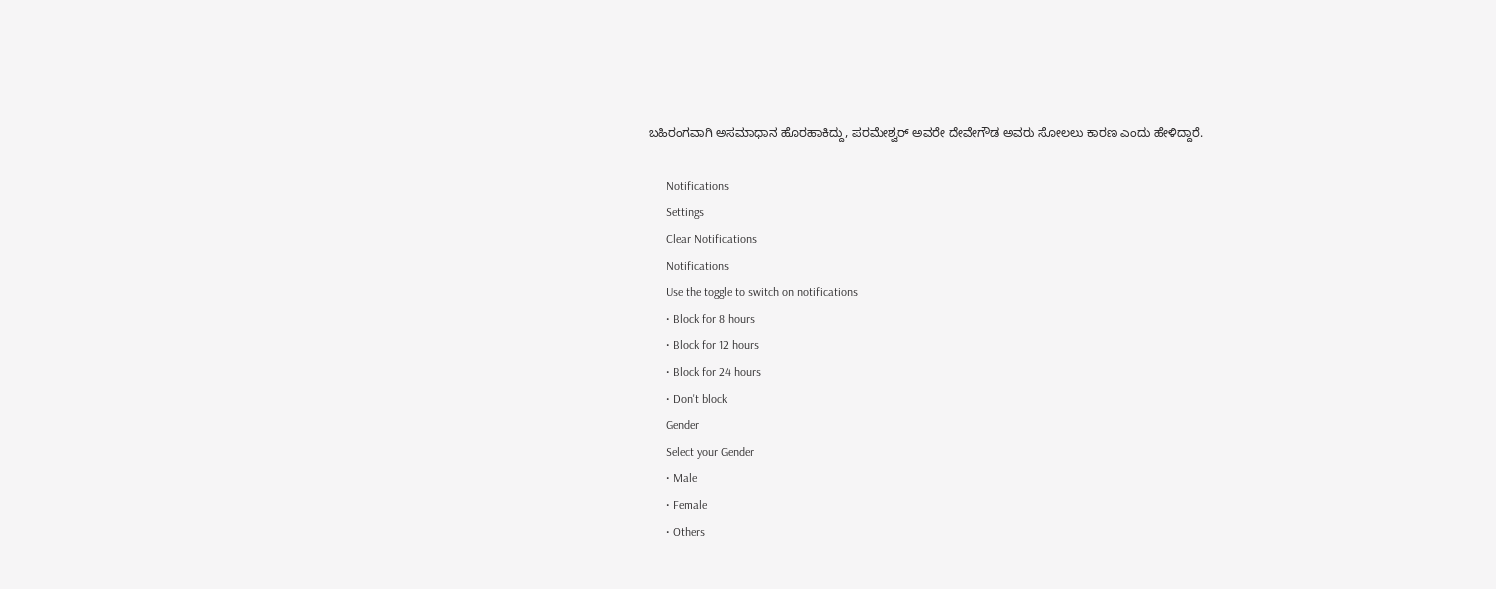ಬಹಿರಂಗವಾಗಿ ಅಸಮಾಧಾನ ಹೊರಹಾಕಿದ್ದು, ಪರಮೇಶ್ವರ್ ಅವರೇ ದೇವೇಗೌಡ ಅವರು ಸೋಲಲು ಕಾರಣ ಎಂದು ಹೇಳಿದ್ದಾರೆ.

      Notifications
      Settings
      Clear Notifications
      Notifications
      Use the toggle to switch on notifications
      • Block for 8 hours
      • Block for 12 hours
      • Block for 24 hours
      • Don't block
      Gender
      Select your Gender
      • Male
      • Female
      • Others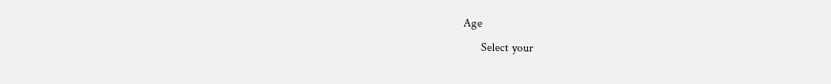Age
      Select your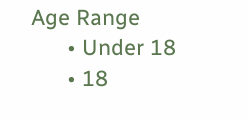Age Range
      • Under 18
      • 18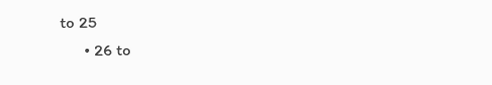to 25
      • 26 to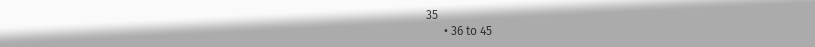35
      • 36 to 45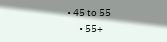• 45 to 55
      • 55+